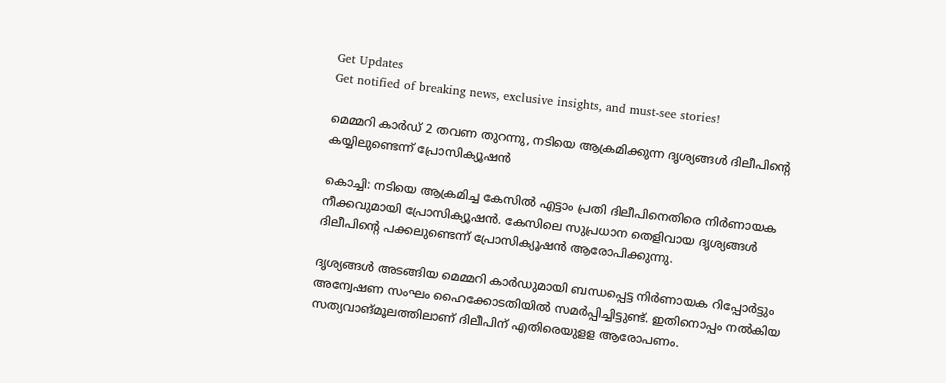Get Updates
Get notified of breaking news, exclusive insights, and must-see stories!

മെമ്മറി കാർഡ് 2 തവണ തുറന്നു, നടിയെ ആക്രമിക്കുന്ന ദൃശ്യങ്ങൾ ദിലീപിന്റെ കയ്യിലുണ്ടെന്ന് പ്രോസിക്യൂഷൻ

കൊച്ചി: നടിയെ ആക്രമിച്ച കേസില്‍ എട്ടാം പ്രതി ദിലീപിനെതിരെ നിര്‍ണായക നീക്കവുമായി പ്രോസിക്യൂഷന്‍. കേസിലെ സുപ്രധാന തെളിവായ ദൃശ്യങ്ങള്‍ ദിലീപിന്റെ പക്കലുണ്ടെന്ന് പ്രോസിക്യൂഷന്‍ ആരോപിക്കുന്നു.

ദൃശ്യങ്ങള്‍ അടങ്ങിയ മെമ്മറി കാര്‍ഡുമായി ബന്ധപ്പെട്ട നിര്‍ണായക റിപ്പോര്‍ട്ടും അന്വേഷണ സംഘം ഹൈക്കോടതിയില്‍ സമര്‍പ്പിച്ചിട്ടുണ്ട്. ഇതിനൊപ്പം നല്‍കിയ സത്യവാങ്മൂലത്തിലാണ് ദിലീപിന് എതിരെയുളള ആരോപണം.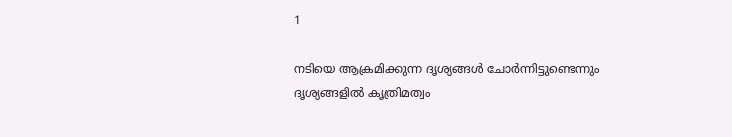1

നടിയെ ആക്രമിക്കുന്ന ദൃശ്യങ്ങള്‍ ചോര്‍ന്നിട്ടുണ്ടെന്നും ദൃശ്യങ്ങളില്‍ കൃത്രിമത്വം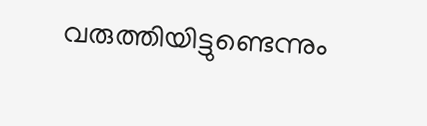വരുത്തിയിട്ടുണ്ടെന്നും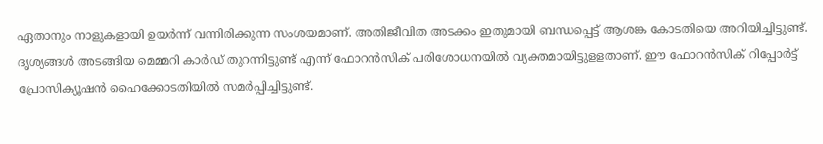ഏതാനും നാളുകളായി ഉയര്‍ന്ന് വന്നിരിക്കുന്ന സംശയമാണ്. അതിജീവിത അടക്കം ഇതുമായി ബന്ധപ്പെട്ട് ആശങ്ക കോടതിയെ അറിയിച്ചിട്ടുണ്ട്. ദൃശ്യങ്ങള്‍ അടങ്ങിയ മെമ്മറി കാര്‍ഡ് തുറന്നിട്ടുണ്ട് എന്ന് ഫോറന്‍സിക് പരിശോധനയില്‍ വ്യക്തമായിട്ടുളളതാണ്. ഈ ഫോറന്‍സിക് റിപ്പോര്‍ട്ട് പ്രോസിക്യൂഷന്‍ ഹൈക്കോടതിയില്‍ സമര്‍പ്പിച്ചിട്ടുണ്ട്.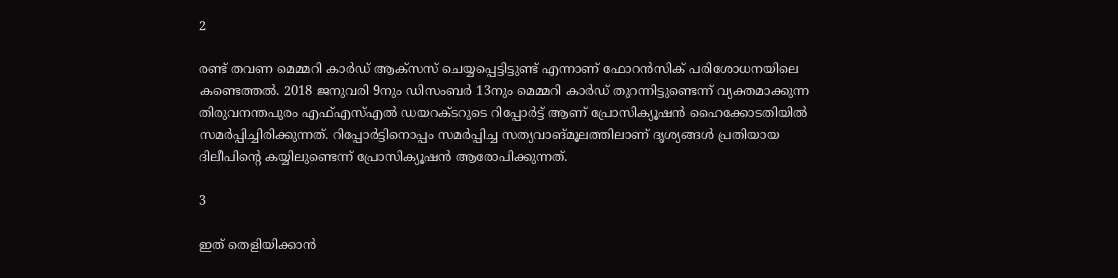2

രണ്ട് തവണ മെമ്മറി കാര്‍ഡ് ആക്‌സസ് ചെയ്യപ്പെട്ടിട്ടുണ്ട് എന്നാണ് ഫോറന്‍സിക് പരിശോധനയിലെ കണ്ടെത്തല്‍. 2018 ജനുവരി 9നും ഡിസംബര്‍ 13നും മെമ്മറി കാര്‍ഡ് തുറന്നിട്ടുണ്ടെന്ന് വ്യക്തമാക്കുന്ന തിരുവനന്തപുരം എഫ്എസ്എല്‍ ഡയറക്ടറുടെ റിപ്പോര്‍ട്ട് ആണ് പ്രോസിക്യൂഷന്‍ ഹൈക്കോടതിയില്‍ സമര്‍പ്പിച്ചിരിക്കുന്നത്. റിപ്പോര്‍ട്ടിനൊപ്പം സമര്‍പ്പിച്ച സത്യവാങ്മൂലത്തിലാണ് ദൃശ്യങ്ങള്‍ പ്രതിയായ ദിലീപിന്റെ കയ്യിലുണ്ടെന്ന് പ്രോസിക്യൂഷന്‍ ആരോപിക്കുന്നത്.

3

ഇത് തെളിയിക്കാന്‍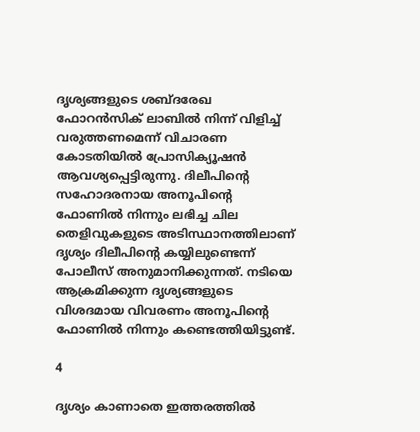ദൃശ്യങ്ങളുടെ ശബ്ദരേഖ ഫോറന്‍സിക് ലാബില്‍ നിന്ന് വിളിച്ച് വരുത്തണമെന്ന് വിചാരണ കോടതിയില്‍ പ്രോസിക്യൂഷന്‍ ആവശ്യപ്പെട്ടിരുന്നു. ദിലീപിന്റെ സഹോദരനായ അനൂപിന്റെ ഫോണില്‍ നിന്നും ലഭിച്ച ചില തെളിവുകളുടെ അടിസ്ഥാനത്തിലാണ് ദൃശ്യം ദിലീപിന്റെ കയ്യിലുണ്ടെന്ന് പോലീസ് അനുമാനിക്കുന്നത്. നടിയെ ആക്രമിക്കുന്ന ദൃശ്യങ്ങളുടെ വിശദമായ വിവരണം അനൂപിന്റെ ഫോണില്‍ നിന്നും കണ്ടെത്തിയിട്ടുണ്ട്.

4

ദൃശ്യം കാണാതെ ഇത്തരത്തില്‍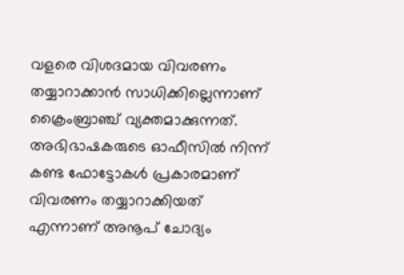വളരെ വിശദമായ വിവരണം തയ്യാറാക്കാന്‍ സാധിക്കില്ലെന്നാണ് ക്രൈംബ്രാഞ്ച് വ്യക്തമാക്കുന്നത്. അഭിഭാഷകരുടെ ഓഫീസില്‍ നിന്ന് കണ്ട ഫോട്ടോകള്‍ പ്രകാരമാണ് വിവരണം തയ്യാറാക്കിയത് എന്നാണ് അനൂപ് ചോദ്യം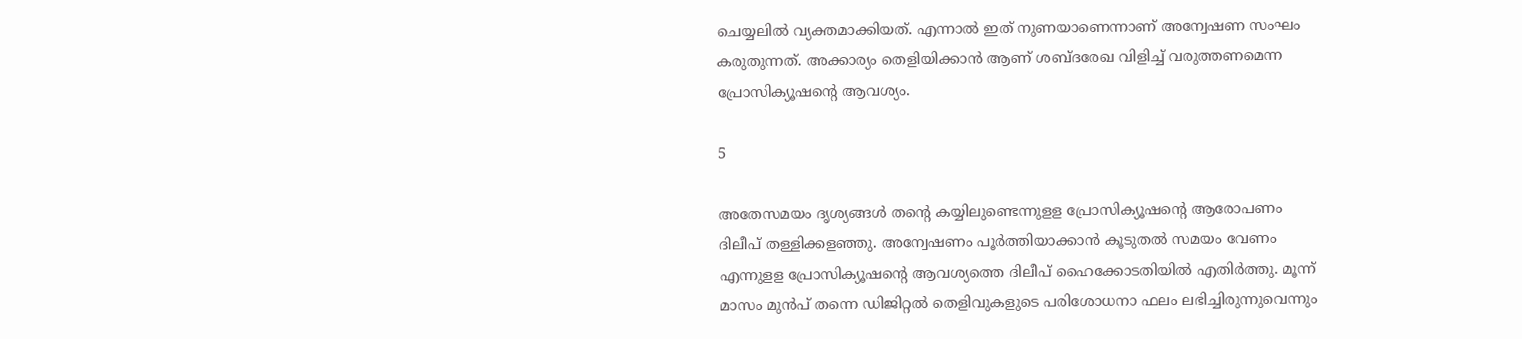ചെയ്യലില്‍ വ്യക്തമാക്കിയത്. എന്നാല്‍ ഇത് നുണയാണെന്നാണ് അന്വേഷണ സംഘം കരുതുന്നത്. അക്കാര്യം തെളിയിക്കാന്‍ ആണ് ശബ്ദരേഖ വിളിച്ച് വരുത്തണമെന്ന പ്രോസിക്യൂഷന്റെ ആവശ്യം.

5

അതേസമയം ദൃശ്യങ്ങള്‍ തന്റെ കയ്യിലുണ്ടെന്നുളള പ്രോസിക്യൂഷന്റെ ആരോപണം ദിലീപ് തള്ളിക്കളഞ്ഞു. അന്വേഷണം പൂര്‍ത്തിയാക്കാന്‍ കൂടുതല്‍ സമയം വേണം എന്നുളള പ്രോസിക്യൂഷന്റെ ആവശ്യത്തെ ദിലീപ് ഹൈക്കോടതിയില്‍ എതിര്‍ത്തു. മൂന്ന് മാസം മുന്‍പ് തന്നെ ഡിജിറ്റല്‍ തെളിവുകളുടെ പരിശോധനാ ഫലം ലഭിച്ചിരുന്നുവെന്നും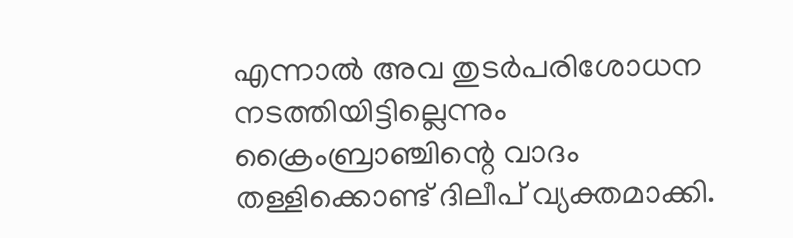എന്നാല്‍ അവ തുടര്‍പരിശോധന നടത്തിയിട്ടില്ലെന്നും ക്രൈംബ്രാഞ്ചിന്റെ വാദം തള്ളിക്കൊണ്ട് ദിലീപ് വ്യക്തമാക്കി.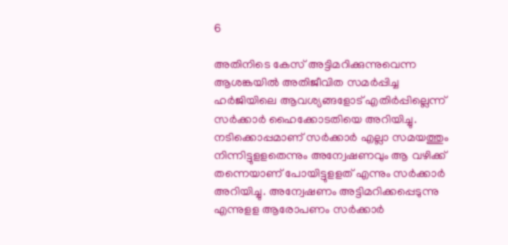6

അതിനിടെ കേസ് അട്ടിമറിക്കുന്നുവെന്ന ആശങ്കയില്‍ അതിജീവിത സമര്‍പ്പിച്ച ഹര്‍ജിയിലെ ആവശ്യങ്ങളോട് എതിര്‍പ്പില്ലെന്ന് സര്‍ക്കാര്‍ ഹൈക്കോടതിയെ അറിയിച്ചു. നടിക്കൊപ്പമാണ് സര്‍ക്കാര്‍ എല്ലാ സമയത്തും നിന്നിട്ടുളളതെന്നും അന്വേഷണവും ആ വഴിക്ക് തന്നെയാണ് പോയിട്ടുളളത് എന്നും സര്‍ക്കാര്‍ അറിയിച്ചു. അന്വേഷണം അട്ടിമറിക്കപ്പെടുന്നു എന്നുളള ആരോപണം സര്‍ക്കാര്‍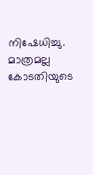നിഷേധിച്ചു. മാത്രമല്ല കോടതിയുടെ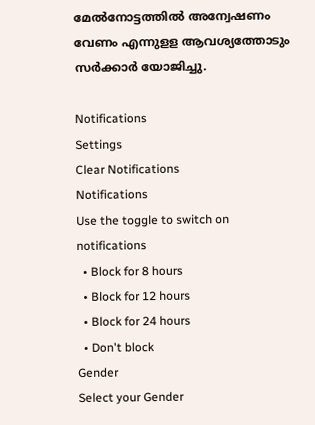മേല്‍നോട്ടത്തില്‍ അന്വേഷണം വേണം എന്നുളള ആവശ്യത്തോടും സര്‍ക്കാര്‍ യോജിച്ചു.

Notifications
Settings
Clear Notifications
Notifications
Use the toggle to switch on notifications
  • Block for 8 hours
  • Block for 12 hours
  • Block for 24 hours
  • Don't block
Gender
Select your Gender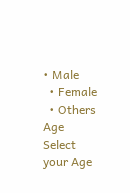• Male
  • Female
  • Others
Age
Select your Age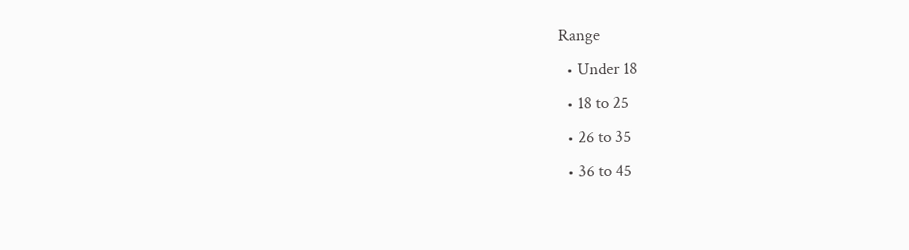Range
  • Under 18
  • 18 to 25
  • 26 to 35
  • 36 to 45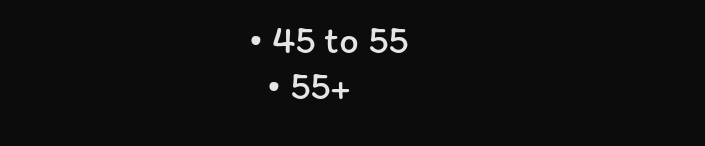• 45 to 55
  • 55+